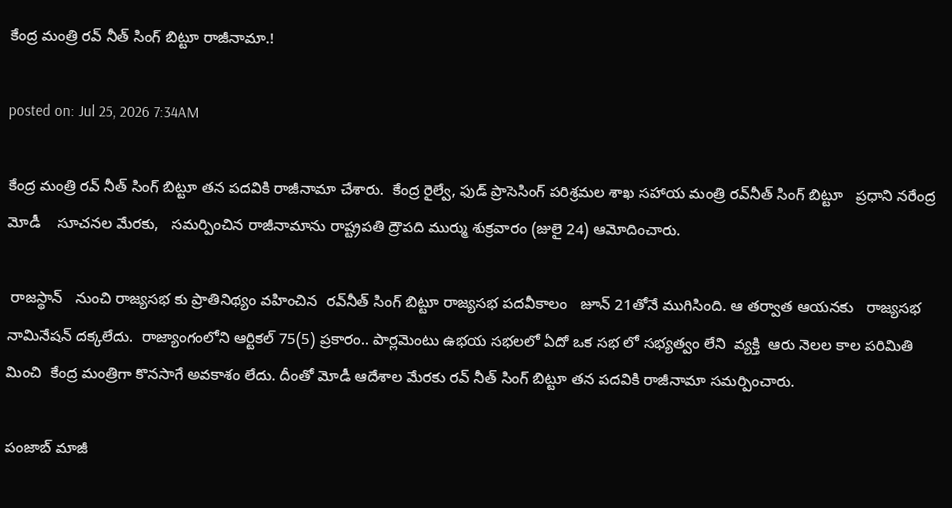కేంద్ర మంత్రి రవ్ నీత్ సింగ్ బిట్టూ రాజీనామా.!

posted on: Jul 25, 2026 7:34AM

కేంద్ర మంత్రి రవ్ నీత్ సింగ్ బిట్టూ తన పదవికి రాజీనామా చేశారు.  కేంద్ర రైల్వే, ఫుడ్ ప్రాసెసింగ్ పరిశ్రమల శాఖ సహాయ మంత్రి రవ్‌నీత్ సింగ్ బిట్టూ   ప్రధాని నరేంద్ర మోడీ    సూచనల మేరకు,   సమర్పించిన రాజీనామాను రాష్ట్రపతి ద్రౌపది ముర్ము శుక్రవారం (జులై 24) ఆమోదించారు.

 రాజస్థాన్   నుంచి రాజ్యసభ కు ప్రాతినిథ్యం వహించిన  రవ్‌నీత్ సింగ్ బిట్టూ రాజ్యసభ పదవీకాలం   జూన్ 21తోనే ముగిసింది. ఆ తర్వాత ఆయనకు   రాజ్యసభ నామినేషన్ దక్కలేదు.  రాజ్యాంగంలోని ఆర్టికల్ 75(5) ప్రకారం.. పార్లమెంటు ఉభయ సభలలో ఏదో ఒక సభ లో సభ్యత్వం లేని  వ్యక్తి  ఆరు నెలల కాల పరిమితి మించి  కేంద్ర మంత్రిగా కొనసాగే అవకాశం లేదు. దీంతో మోడీ ఆదేశాల మేరకు రవ్ నీత్ సింగ్ బిట్టూ తన పదవికి రాజీనామా సమర్పించారు.

పంజాబ్ మాజీ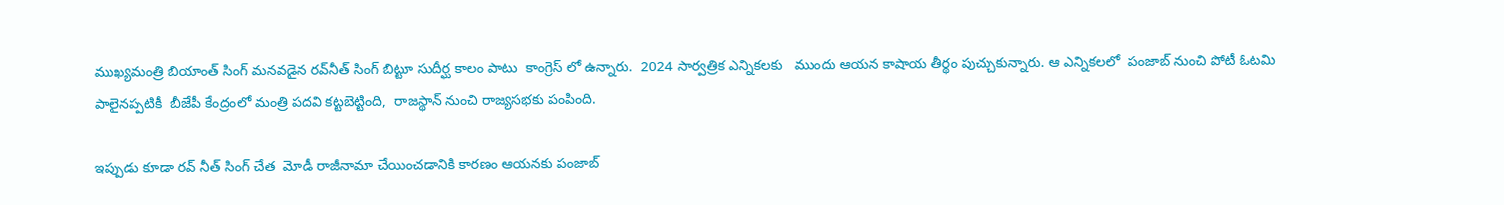ముఖ్యమంత్రి బియాంత్ సింగ్ మనవడైన రవ్‌నీత్ సింగ్ బిట్టూ సుదీర్ఘ కాలం పాటు  కాంగ్రెస్ లో ఉన్నారు.  2024 సార్వత్రిక ఎన్నికలకు   ముందు ఆయన కాషాయ తీర్థం పుచ్చుకున్నారు. ఆ ఎన్నికలలో  పంజాబ్ నుంచి పోటీ ఓటమి పాలైనప్పటికీ  బీజేపీ కేంద్రంలో మంత్రి పదవి కట్టబెట్టింది,  రాజస్థాన్ నుంచి రాజ్యసభకు పంపింది.

ఇప్పుడు కూడా రవ్ నీత్ సింగ్ చేత  మోడీ రాజీనామా చేయించడానికి కారణం ఆయనకు పంజాబ్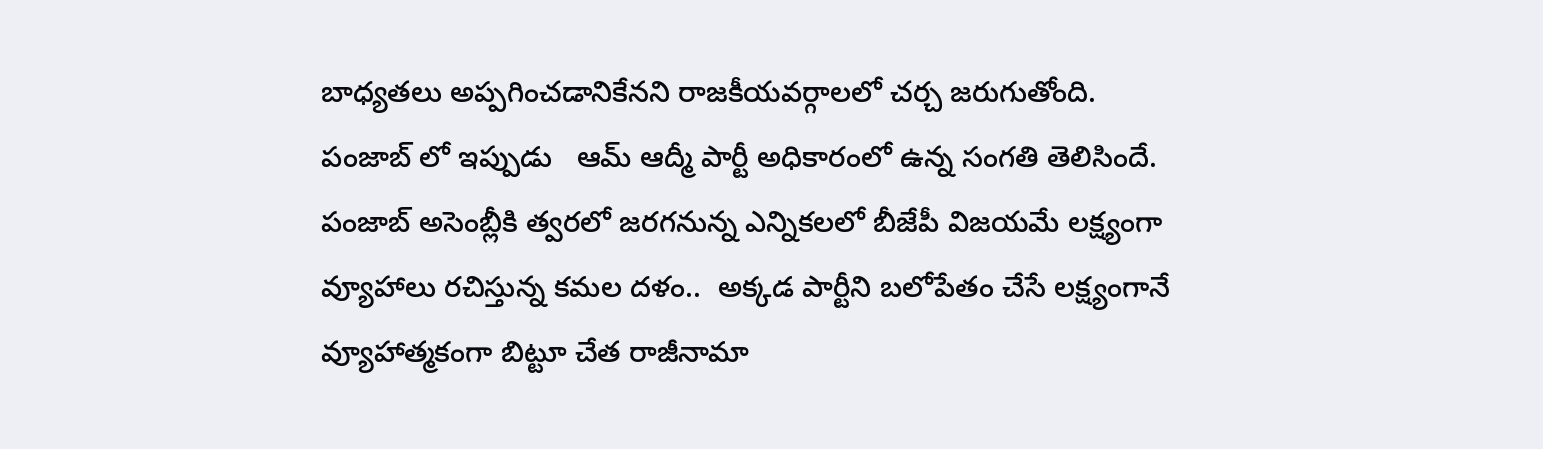బాధ్యతలు అప్పగించడానికేనని రాజకీయవర్గాలలో చర్చ జరుగుతోంది.  పంజాబ్ లో ఇప్పుడు   ఆమ్ ఆద్మీ పార్టీ అధికారంలో ఉన్న సంగతి తెలిసిందే. పంజాబ్ అసెంబ్లీకి త్వరలో జరగనున్న ఎన్నికలలో బీజేపీ విజయమే లక్ష్యంగా వ్యూహాలు రచిస్తున్న కమల దళం..  అక్కడ పార్టీని బలోపేతం చేసే లక్ష్యంగానే వ్యూహాత్మకంగా బిట్టూ చేత రాజీనామా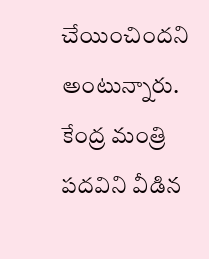చేయించిందని అంటున్నారు.  కేంద్ర మంత్రి పదవిని వీడిన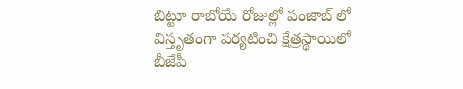బిట్టూ రాబోయే రోజుల్లో పంజాబ్ లో విస్తృతంగా పర్యటించి క్షేత్రస్థాయిలో బీజేపీ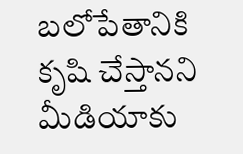బలోపేతానికి కృషి చేస్తానని మీడియాకు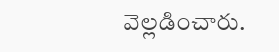వెల్లడించారు.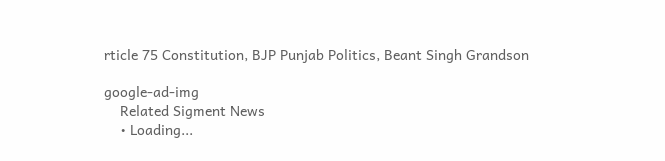rticle 75 Constitution, BJP Punjab Politics, Beant Singh Grandson

google-ad-img
    Related Sigment News
    • Loading...